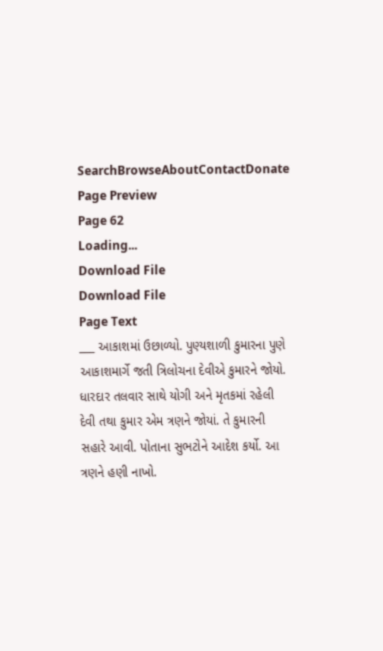SearchBrowseAboutContactDonate
Page Preview
Page 62
Loading...
Download File
Download File
Page Text
___ આકાશમાં ઉછાળ્યો. પુણ્યશાળી કુમારના પુણે આકાશમાર્ગે જતી ત્રિલોચના દેવીએ કુમારને જોયો. ધારદાર તલવાર સાથે યોગી અને મૃતકમાં રહેલી દેવી તથા કુમાર એમ ત્રણને જોયાં. તે કુમારની સહારે આવી. પોતાના સુભટોને આદેશ કર્યો. આ ત્રણને હણી નાખો.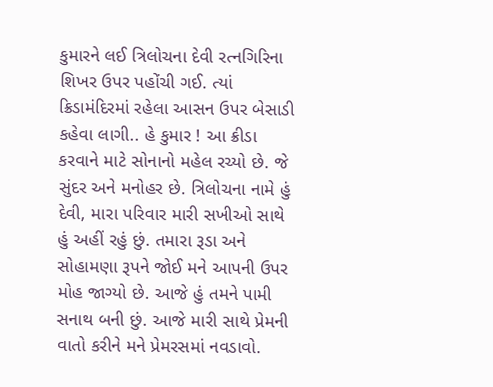કુમારને લઈ ત્રિલોચના દેવી રત્નગિરિના શિખર ઉપર પહોંચી ગઈ. ત્યાં ક્રિડામંદિરમાં રહેલા આસન ઉપર બેસાડી કહેવા લાગી.. હે કુમાર ! આ ક્રીડા કરવાને માટે સોનાનો મહેલ રચ્યો છે. જે સુંદર અને મનોહર છે. ત્રિલોચના નામે હું દેવી, મારા પરિવાર મારી સખીઓ સાથે હું અહીં રહું છું. તમારા રૂડા અને સોહામણા રૂપને જોઈ મને આપની ઉપર મોહ જાગ્યો છે. આજે હું તમને પામી સનાથ બની છું. આજે મારી સાથે પ્રેમની વાતો કરીને મને પ્રેમરસમાં નવડાવો.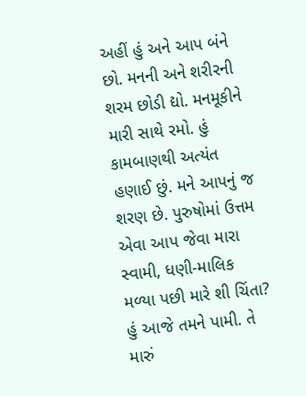અહીં હું અને આપ બંને છો. મનની અને શરીરની શરમ છોડી દ્યો. મનમૂકીને મારી સાથે રમો. હું કામબાણથી અત્યંત હણાઈ છું. મને આપનું જ શરણ છે. પુરુષોમાં ઉત્તમ એવા આપ જેવા મારા સ્વામી, ધણી-માલિક મળ્યા પછી મારે શી ચિંતા? હું આજે તમને પામી. તે મારું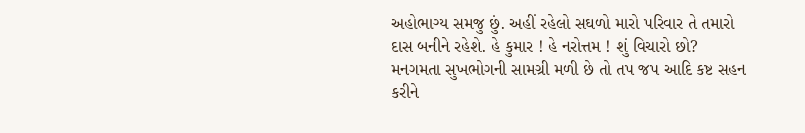અહોભાગ્ય સમજુ છું. અહીં રહેલો સઘળો મારો પરિવાર તે તમારો દાસ બનીને રહેશે. હે કુમાર ! હે નરોત્તમ ! શું વિચારો છો? મનગમતા સુખભોગની સામગ્રી મળી છે તો તપ જપ આદિ કષ્ટ સહન કરીને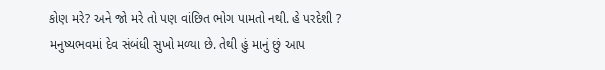કોણ મરે? અને જો મરે તો પણ વાંછિત ભોગ પામતો નથી. હે પરદેશી ? મનુષ્યભવમાં દેવ સંબંધી સુખો મળ્યા છે. તેથી હું માનું છું આપ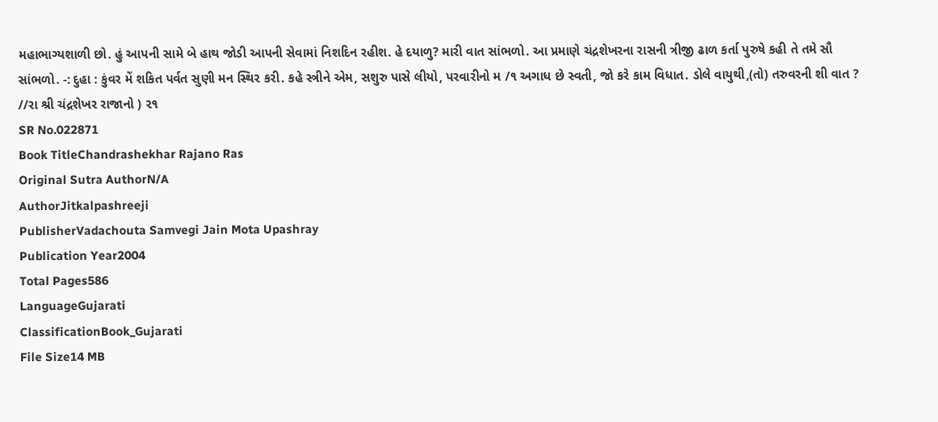મહાભાગ્યશાળી છો. હું આપની સામે બે હાથ જોડી આપની સેવામાં નિશદિન રહીશ. હે દયાળુ? મારી વાત સાંભળો. આ પ્રમાણે ચંદ્રશેખરના રાસની ત્રીજી ઢાળ કર્તા પુરુષે કહી તે તમે સૌ સાંભળો. -: દુહા : કુંવર મેં શકિત પર્વત સુણી મન સ્થિર કરી. કહે સ્ત્રીને એમ, સશુરુ પાસે લીયો, પરવારીનો મ /૧ અગાધ છે સ્વતી, જો કરે કામ વિધાત. ડોલે વાયુથી,(તો) તરુવરની શી વાત ? //રા શ્રી ચંદ્રશેખર રાજાનો ) ૨૧
SR No.022871
Book TitleChandrashekhar Rajano Ras
Original Sutra AuthorN/A
AuthorJitkalpashreeji
PublisherVadachouta Samvegi Jain Mota Upashray
Publication Year2004
Total Pages586
LanguageGujarati
ClassificationBook_Gujarati
File Size14 MB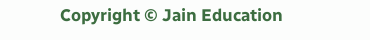Copyright © Jain Education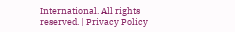International. All rights reserved. | Privacy Policy